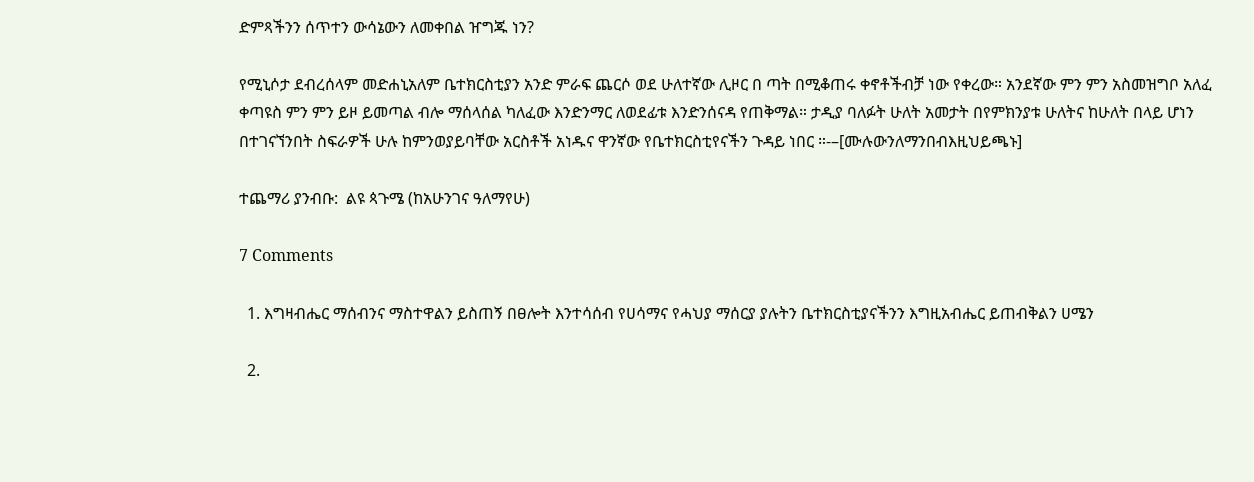ድምጻችንን ሰጥተን ውሳኔውን ለመቀበል ዠግጁ ነን?

የሚኒሶታ ደብረሰላም መድሐኒአለም ቤተክርስቲያን አንድ ምራፍ ጨርሶ ወደ ሁለተኛው ሊዞር በ ጣት በሚቆጠሩ ቀኖቶችብቻ ነው የቀረው። አንደኛው ምን ምን አስመዝግቦ አለፈ ቀጣዩስ ምን ምን ይዞ ይመጣል ብሎ ማሰላሰል ካለፈው እንድንማር ለወደፊቱ እንድንሰናዳ የጠቅማል። ታዲያ ባለፉት ሁለት አመታት በየምክንያቱ ሁለትና ከሁለት በላይ ሆነን  በተገናኘንበት ስፍራዎች ሁሉ ከምንወያይባቸው አርስቶች አነዱና ዋንኛው የቤተክርስቲየናችን ጉዳይ ነበር ።-–[ሙሉውንለማንበብእዚህይጫኑ]

ተጨማሪ ያንብቡ:  ልዩ ጳጉሜ (ከአሁንገና ዓለማየሁ)

7 Comments

  1. እግዛብሔር ማሰብንና ማስተዋልን ይስጠኝ በፀሎት እንተሳሰብ የሀሳማና የሓህያ ማሰርያ ያሉትን ቤተክርስቲያናችንን እግዚአብሔር ይጠብቅልን ሀሜን

  2.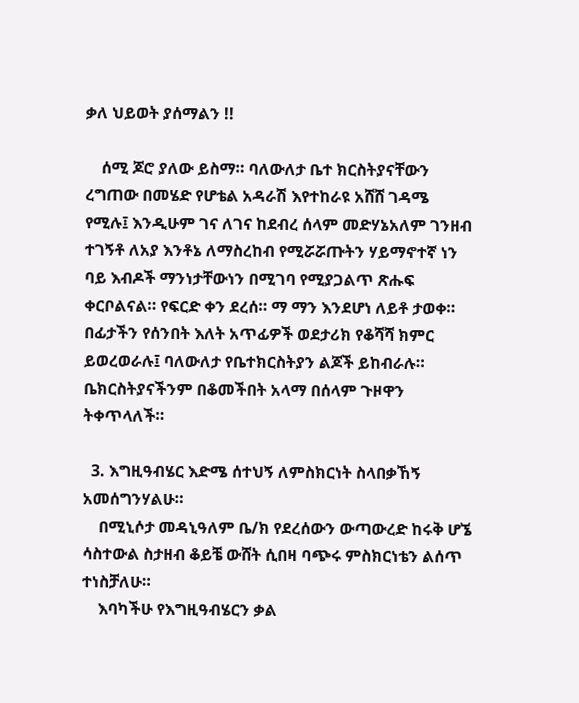ቃለ ህይወት ያሰማልን !!

    ሰሚ ጆሮ ያለው ይስማ። ባለውለታ ቤተ ክርስትያናቸውን ረግጠው በመሄድ የሆቴል አዳራሽ እየተከራዩ አሸሸ ገዳሜ የሚሉ፤ እንዲሁም ገና ለገና ከደብረ ሰላም መድሃኔአለም ገንዘብ ተገኝቶ ለአያ እንቶኔ ለማስረከብ የሚሯሯጡትን ሃይማኖተኛ ነን ባይ እብዶች ማንነታቸውነን በሚገባ የሚያጋልጥ ጽሑፍ ቀርቦልናል። የፍርድ ቀን ደረሰ። ማ ማን እንደሆነ ለይቶ ታወቀ። በፊታችን የሰንበት እለት አጥፊዎች ወደታሪክ የቆሻሻ ክምር ይወረወራሉ፤ ባለውለታ የቤተክርስትያን ልጆች ይከብራሉ። ቤክርስትያናችንም በቆመችበት አላማ በሰላም ጉዞዋን ትቀጥላለች።

  3. እግዚዓብሄር እድሜ ሰተህኝ ለምስክርነት ስላበቃኸኝ አመሰግንሃልሁ።
    በሚኒሶታ መዳኒዓለም ቤ/ክ የደረሰውን ውጣውረድ ከሩቅ ሆኜ ሳስተውል ስታዘብ ቆይቼ ውሸት ሲበዛ ባጭሩ ምስክርነቴን ልሰጥ ተነስቻለሁ።
    እባካችሁ የእግዚዓብሄርን ቃል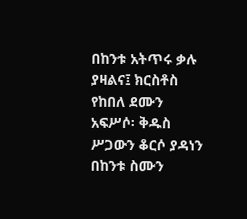በከንቱ አትጥሩ ቃሉ ያዛልና፤ ክርስቶስ የከበለ ደሙን አፍሥሶ፡ ቅዱስ ሥጋውን ቆርሶ ያዳነን በከንቱ ስሙን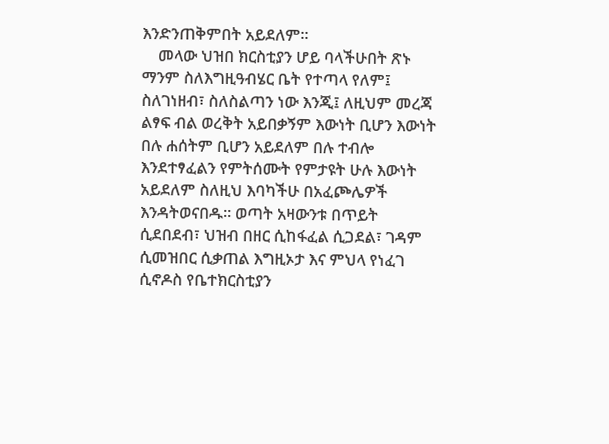እንድንጠቅምበት አይደለም።
    መላው ህዝበ ክርስቲያን ሆይ ባላችሁበት ጽኑ ማንም ስለእግዚዓብሄር ቤት የተጣላ የለም፤ ስለገነዘብ፣ ስለስልጣን ነው እንጂ፤ ለዚህም መረጃ ልፃፍ ብል ወረቅት አይበቃኝም እውነት ቢሆን እውነት በሉ ሐሰትም ቢሆን አይደለም በሉ ተብሎ እንደተፃፈልን የምትሰሙት የምታዩት ሁሉ እውነት አይደለም ስለዚህ እባካችሁ በአፈጮሌዎች እንዳትወናበዱ። ወጣት አዛውንቱ በጥይት ሲደበደብ፣ ህዝብ በዘር ሲከፋፈል ሲጋደል፣ ገዳም ሲመዝበር ሲቃጠል እግዚኦታ እና ምህላ የነፈገ ሲኖዶስ የቤተክርስቲያን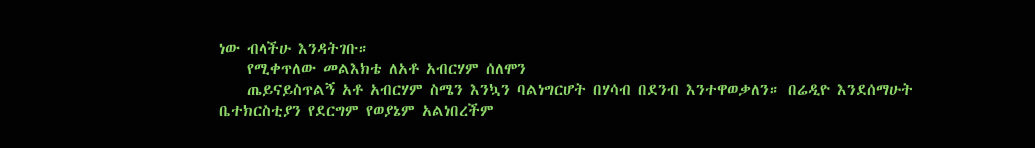ነው ብላችሁ እንዳትገቡ።
    የሚቀጥለው መልእክቴ ለአቶ አብርሃም ሰለሞን
    ጤይናይስጥልኝ አቶ አብርሃም ስሜን እንኳን ባልነግርሆት በሃሳብ በደንብ እንተዋወቃለን። በሬዲዮ እንደሰማሁት ቤተክርስቲያን የደርግም የወያኔም አልነበረችም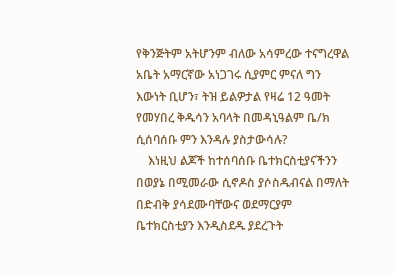የቅንጅትም አትሆንም ብለው አሳምረው ተናግረዋል አቤት አማርኛው አነጋገሩ ሲያምር ምናለ ግን እውነት ቢሆን፣ ትዝ ይልዎታል የዛሬ 12 ዓመት የመሃበረ ቅዱሳን አባላት በመዳኒዓልም ቤ/ክ ሲሰባሰቡ ምን እንዳሉ ያስታውሳሉ?
    እነዚህ ልጆች ከተሰባሰቡ ቤተክርስቲያናችንን በወያኔ በሚመራው ሲኖዶስ ያሶስዱብናል በማለት በድብቅ ያሳደሙባቸውና ወደማርያም ቤተክርስቲያን እንዲስደዱ ያደረጉት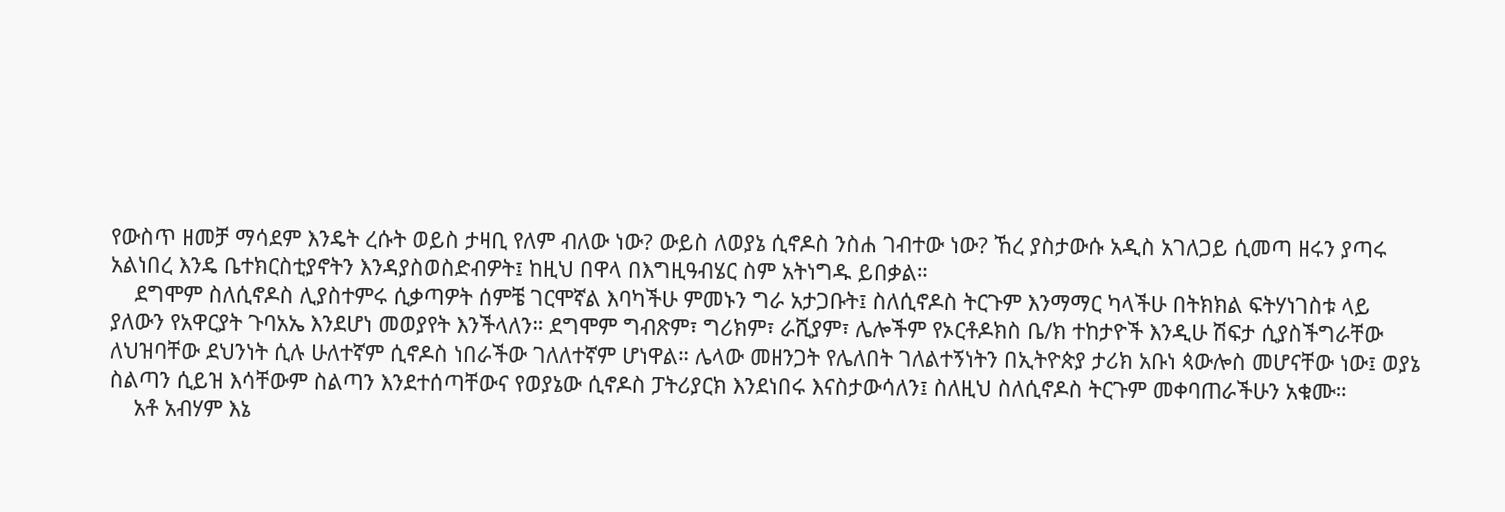የውስጥ ዘመቻ ማሳደም እንዴት ረሱት ወይስ ታዛቢ የለም ብለው ነው? ውይስ ለወያኔ ሲኖዶስ ንስሐ ገብተው ነው? ኸረ ያስታውሱ አዲስ አገለጋይ ሲመጣ ዘሩን ያጣሩ አልነበረ እንዴ ቤተክርስቲያኖትን እንዳያስወስድብዎት፤ ከዚህ በዋላ በእግዚዓብሄር ስም አትነግዱ ይበቃል።
    ደግሞም ስለሲኖዶስ ሊያስተምሩ ሲቃጣዎት ሰምቼ ገርሞኛል እባካችሁ ምመኑን ግራ አታጋቡት፤ ስለሲኖዶስ ትርጉም እንማማር ካላችሁ በትክክል ፍትሃነገስቱ ላይ ያለውን የአዋርያት ጉባአኤ እንደሆነ መወያየት እንችላለን። ደግሞም ግብጽም፣ ግሪክም፣ ራሺያም፣ ሌሎችም የኦርቶዶክስ ቤ/ክ ተከታዮች እንዲሁ ሽፍታ ሲያስችግራቸው ለህዝባቸው ደህንነት ሲሉ ሁለተኛም ሲኖዶስ ነበራችው ገለለተኛም ሆነዋል። ሌላው መዘንጋት የሌለበት ገለልተኝነትን በኢትዮጵያ ታሪክ አቡነ ጳውሎስ መሆናቸው ነው፤ ወያኔ ስልጣን ሲይዝ እሳቸውም ስልጣን እንደተሰጣቸውና የወያኔው ሲኖዶስ ፓትሪያርክ እንደነበሩ እናስታውሳለን፤ ስለዚህ ስለሲኖዶስ ትርጉም መቀባጠራችሁን አቁሙ።
    አቶ አብሃም እኔ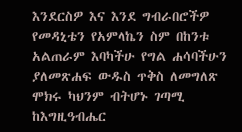እንደርስዎ እና እንደ ግብራበሮችዎ የመዳኒቴን የአምላኬን ስም በከንቱ አልጠራም እባካችሁ የግል ሐሳባችሁን ያለመጽሐፍ ውዱስ ጥቅስ ለመግለጽ ሞክሩ ካህንም ብትሆኑ ገጣሚ ከእግዚዓብሔር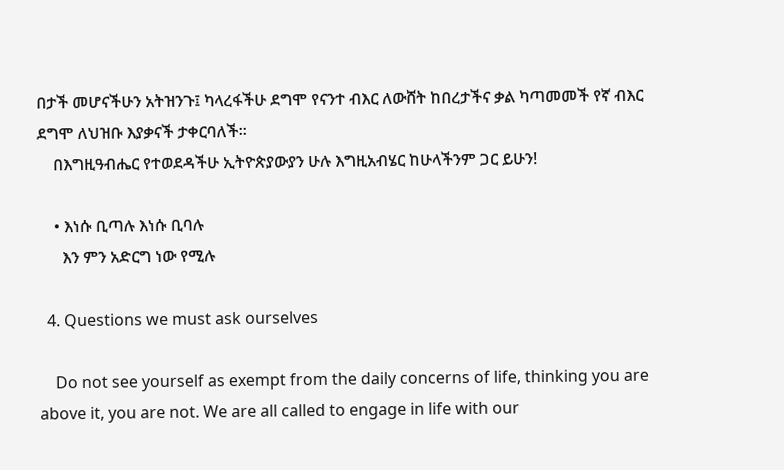በታች መሆናችሁን አትዝንጉ፤ ካላረፋችሁ ደግሞ የናንተ ብእር ለውሸት ከበረታችና ቃል ካጣመመች የኛ ብእር ደግሞ ለህዝቡ እያቃናች ታቀርባለች።
    በእግዚዓብሔር የተወደዳችሁ ኢትዮጵያውያን ሁሉ እግዚአብሄር ከሁላችንም ጋር ይሁን!

    • እነሱ ቢጣሉ እነሱ ቢባሉ
      እን ምን አድርግ ነው የሚሉ

  4. Questions we must ask ourselves

    Do not see yourself as exempt from the daily concerns of life, thinking you are above it, you are not. We are all called to engage in life with our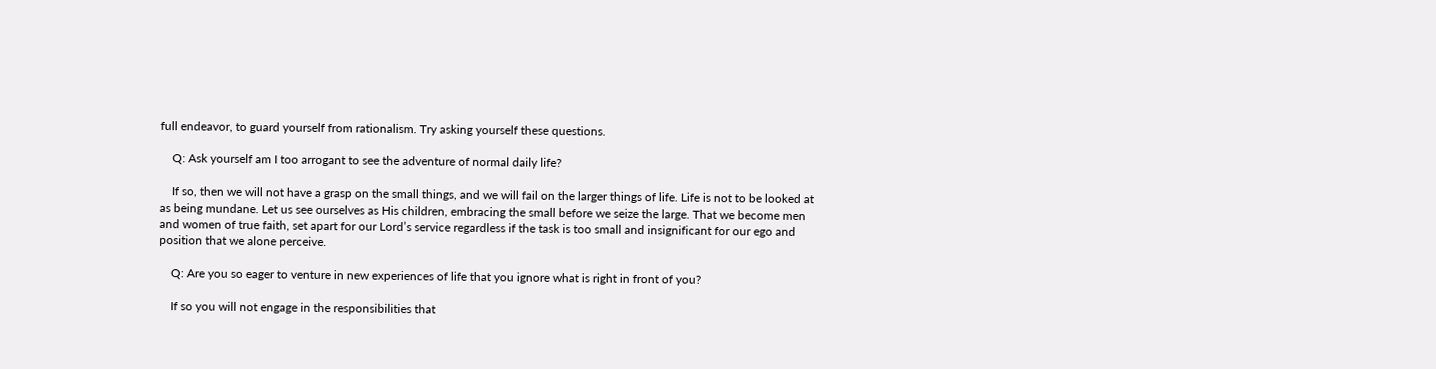full endeavor, to guard yourself from rationalism. Try asking yourself these questions.

    Q: Ask yourself am I too arrogant to see the adventure of normal daily life?

    If so, then we will not have a grasp on the small things, and we will fail on the larger things of life. Life is not to be looked at as being mundane. Let us see ourselves as His children, embracing the small before we seize the large. That we become men and women of true faith, set apart for our Lord’s service regardless if the task is too small and insignificant for our ego and position that we alone perceive.

    Q: Are you so eager to venture in new experiences of life that you ignore what is right in front of you?

    If so you will not engage in the responsibilities that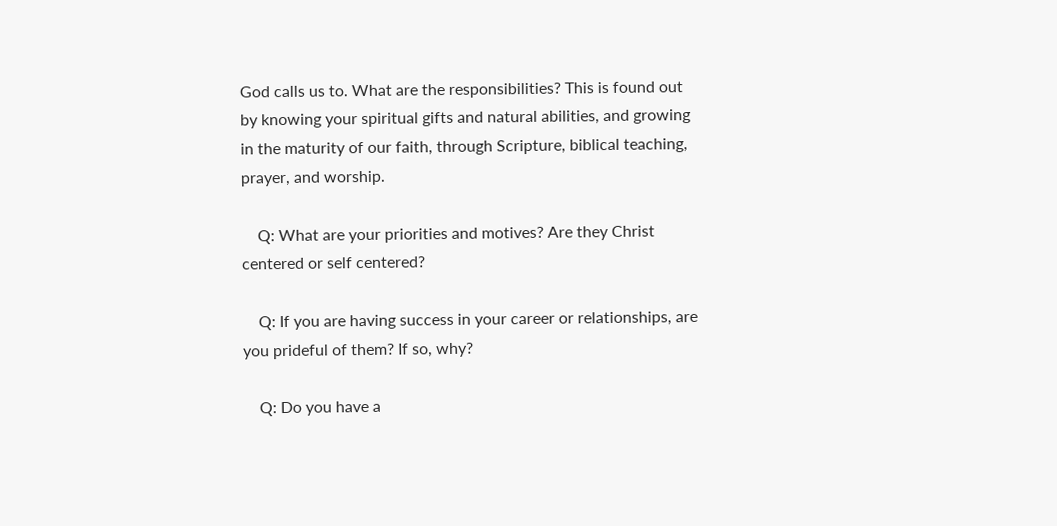God calls us to. What are the responsibilities? This is found out by knowing your spiritual gifts and natural abilities, and growing in the maturity of our faith, through Scripture, biblical teaching, prayer, and worship.

    Q: What are your priorities and motives? Are they Christ centered or self centered?

    Q: If you are having success in your career or relationships, are you prideful of them? If so, why?

    Q: Do you have a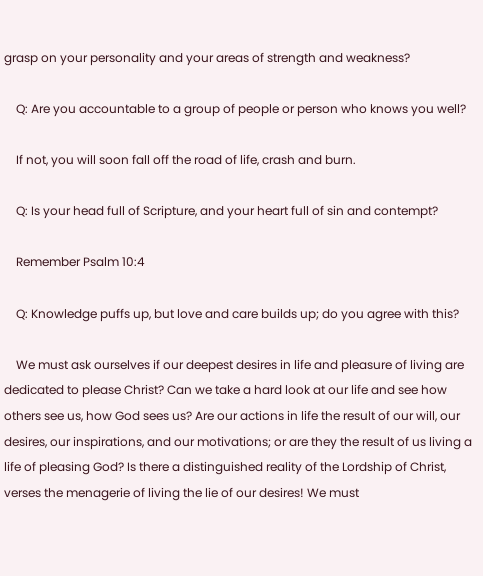grasp on your personality and your areas of strength and weakness?

    Q: Are you accountable to a group of people or person who knows you well?

    If not, you will soon fall off the road of life, crash and burn.

    Q: Is your head full of Scripture, and your heart full of sin and contempt?

    Remember Psalm 10:4

    Q: Knowledge puffs up, but love and care builds up; do you agree with this?

    We must ask ourselves if our deepest desires in life and pleasure of living are dedicated to please Christ? Can we take a hard look at our life and see how others see us, how God sees us? Are our actions in life the result of our will, our desires, our inspirations, and our motivations; or are they the result of us living a life of pleasing God? Is there a distinguished reality of the Lordship of Christ, verses the menagerie of living the lie of our desires! We must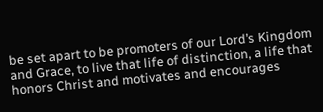be set apart to be promoters of our Lord’s Kingdom and Grace, to live that life of distinction, a life that honors Christ and motivates and encourages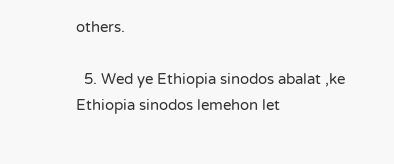others.

  5. Wed ye Ethiopia sinodos abalat ,ke Ethiopia sinodos lemehon let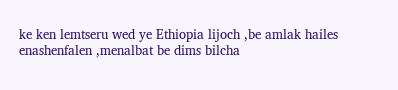ke ken lemtseru wed ye Ethiopia lijoch ,be amlak hailes enashenfalen ,menalbat be dims bilcha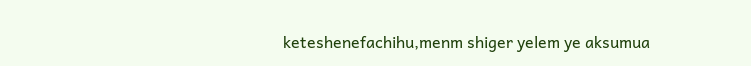keteshenefachihu,menm shiger yelem ye aksumua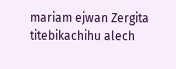mariam ejwan Zergita titebikachihu alech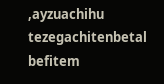,ayzuachihu tezegachitenbetal befitem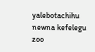yalebotachihu newna kefelegu zoo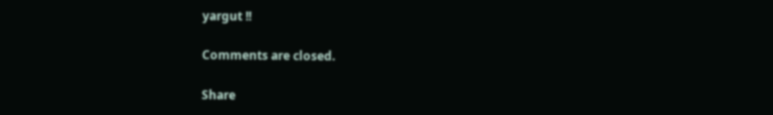yargut !!

Comments are closed.

Share